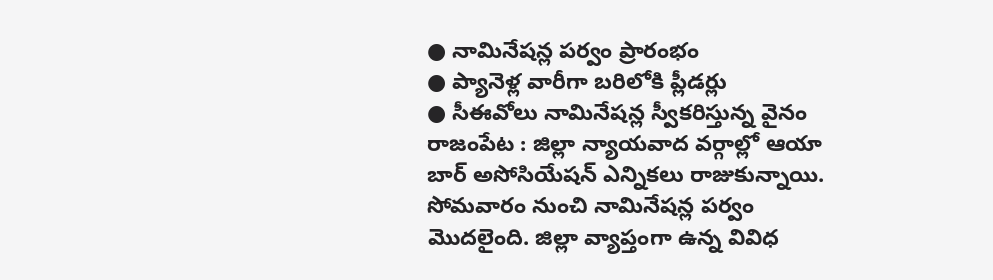● నామినేషన్ల పర్వం ప్రారంభం
● ప్యానెళ్ల వారీగా బరిలోకి ప్లీడర్లు
● సీఈవోలు నామినేషన్ల స్వీకరిస్తున్న వైనం
రాజంపేట : జిల్లా న్యాయవాద వర్గాల్లో ఆయా బార్ అసోసియేషన్ ఎన్నికలు రాజుకున్నాయి. సోమవారం నుంచి నామినేషన్ల పర్వం మొదలైంది. జిల్లా వ్యాప్తంగా ఉన్న వివిధ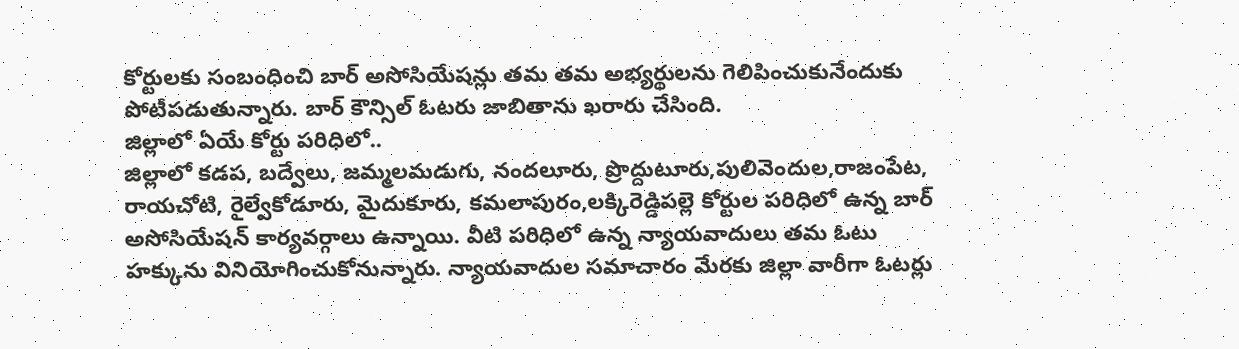కోర్టులకు సంబంధించి బార్ అసోసియేషన్లు తమ తమ అభ్యర్థులను గెలిపించుకునేందుకు పోటీపడుతున్నారు. బార్ కౌన్సిల్ ఓటరు జాబితాను ఖరారు చేసింది.
జిల్లాలో ఏయే కోర్టు పరిధిలో..
జిల్లాలో కడప, బద్వేలు, జమ్మలమడుగు, నందలూరు, ప్రొద్దుటూరు,పులివెందుల,రాజంపేట, రాయచోటి, రైల్వేకోడూరు, మైదుకూరు, కమలాపురం,లక్కిరెడ్డిపల్లె కోర్టుల పరిధిలో ఉన్న బార్ అసోసియేషన్ కార్యవర్గాలు ఉన్నాయి. వీటి పరిధిలో ఉన్న న్యాయవాదులు తమ ఓటు హక్కును వినియోగించుకోనున్నారు. న్యాయవాదుల సమాచారం మేరకు జిల్లా వారీగా ఓటర్లు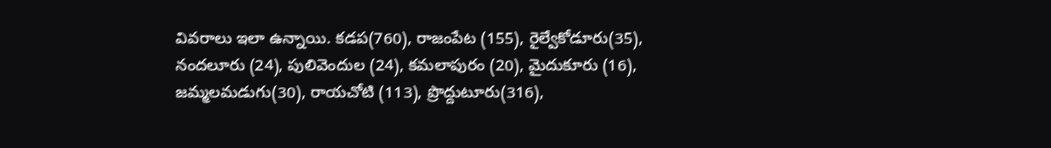వివరాలు ఇలా ఉన్నాయి. కడప(760), రాజంపేట (155), రైల్వేకోడూరు(35), నందలూరు (24), పులివెందుల (24), కమలాపురం (20), మైదుకూరు (16), జమ్మలమడుగు(30), రాయచోటి (113), ప్రొద్దుటూరు(316),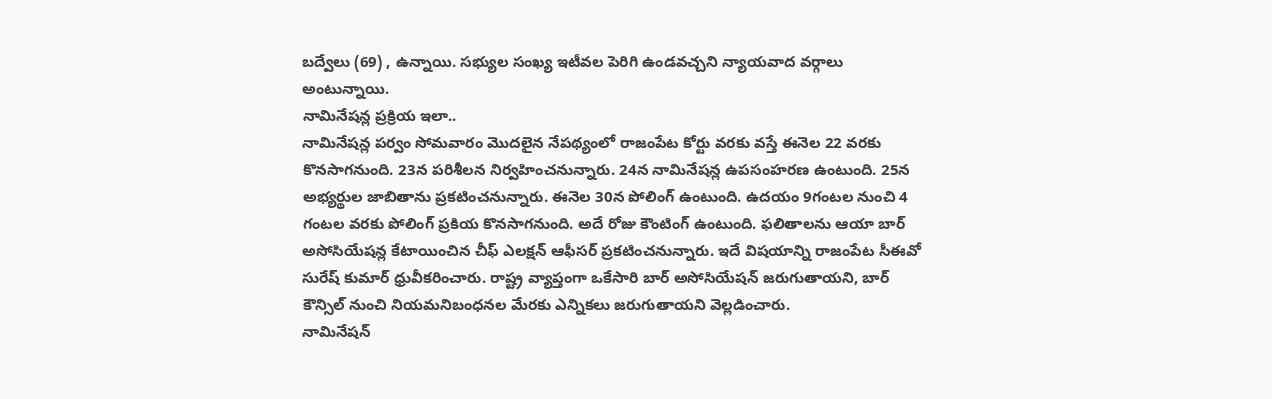బద్వేలు (69) , ఉన్నాయి. సభ్యుల సంఖ్య ఇటీవల పెరిగి ఉండవచ్చని న్యాయవాద వర్గాలు అంటున్నాయి.
నామినేషన్ల ప్రక్రియ ఇలా..
నామినేషన్ల పర్వం సోమవారం మొదలైన నేపథ్యంలో రాజంపేట కోర్టు వరకు వస్తే ఈనెల 22 వరకు కొనసాగనుంది. 23న పరిశీలన నిర్వహించనున్నారు. 24న నామినేషన్ల ఉపసంహరణ ఉంటుంది. 25న అభ్యర్థుల జాబితాను ప్రకటించనున్నారు. ఈనెల 30న పోలింగ్ ఉంటుంది. ఉదయం 9గంటల నుంచి 4 గంటల వరకు పోలింగ్ ప్రకియ కొనసాగనుంది. అదే రోజు కౌంటింగ్ ఉంటుంది. ఫలితాలను ఆయా బార్ అసోసియేషన్ల కేటాయించిన చీఫ్ ఎలక్షన్ ఆఫీసర్ ప్రకటించనున్నారు. ఇదే విషయాన్ని రాజంపేట సీఈవో సురేష్ కుమార్ ధ్రువీకరించారు. రాష్ట్ర వ్యాప్తంగా ఒకేసారి బార్ అసోసియేషన్ జరుగుతాయని, బార్ కౌన్సిల్ నుంచి నియమనిబంధనల మేరకు ఎన్నికలు జరుగుతాయని వెల్లడించారు.
నామినేషన్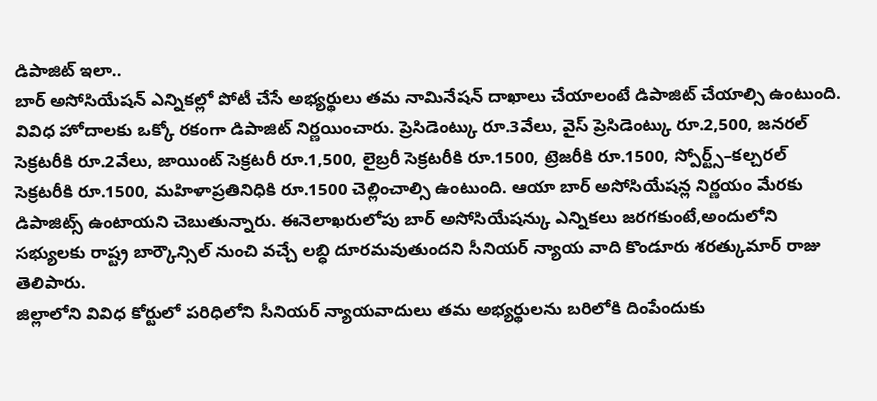డిపాజిట్ ఇలా..
బార్ అసోసియేషన్ ఎన్నికల్లో పోటీ చేసే అభ్యర్థులు తమ నామినేషన్ దాఖాలు చేయాలంటే డిపాజిట్ చేయాల్సి ఉంటుంది. వివిధ హోదాలకు ఒక్కో రకంగా డిపాజిట్ నిర్ణయించారు. ప్రెసిడెంట్కు రూ.3వేలు, వైస్ ప్రెసిడెంట్కు రూ.2,500, జనరల్ సెక్రటరీకి రూ.2వేలు, జాయింట్ సెక్రటరీ రూ.1,500, లైబ్రరీ సెక్రటరీకి రూ.1500, ట్రెజరీకి రూ.1500, స్పోర్ట్స్–కల్చరల్ సెక్రటరీకి రూ.1500, మహిళాప్రతినిధికి రూ.1500 చెల్లించాల్సి ఉంటుంది. ఆయా బార్ అసోసియేషన్ల నిర్ణయం మేరకు డిపాజిట్స్ ఉంటాయని చెబుతున్నారు. ఈనెలాఖరులోపు బార్ అసోసియేషన్కు ఎన్నికలు జరగకుంటే,అందులోని సభ్యులకు రాష్ట్ర బార్కౌన్సిల్ నుంచి వచ్చే లబ్ధి దూరమవుతుందని సీనియర్ న్యాయ వాది కొండూరు శరత్కుమార్ రాజు తెలిపారు.
జిల్లాలోని వివిధ కోర్టులో పరిధిలోని సీనియర్ న్యాయవాదులు తమ అభ్యర్థులను బరిలోకి దింపేందుకు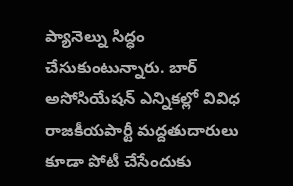ప్యానెల్ను సిద్ధం చేసుకుంటున్నారు. బార్ అసోసియేషన్ ఎన్నికల్లో వివిధ రాజకీయపార్టీ మద్దతుదారులు కూడా పోటీ చేసేందుకు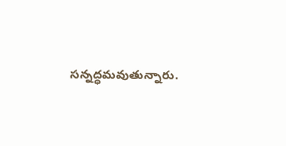సన్నద్ధమవుతున్నారు.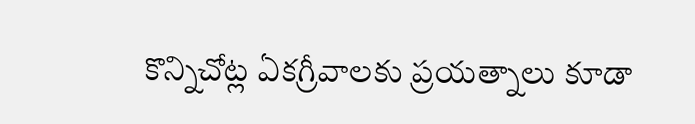కొన్నిచోట్ల ఏకగ్రీవాలకు ప్రయత్నాలు కూడా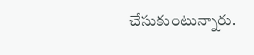చేసుకుంటున్నారు.